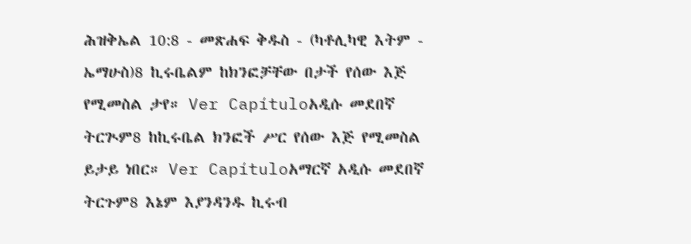ሕዝቅኤል 10:8 - መጽሐፍ ቅዱስ - (ካቶሊካዊ እትም - ኤማሁስ)8 ኪሩቤልም ከክንፎቻቸው በታች የሰው እጅ የሚመስል ታየ። Ver Capítuloአዲሱ መደበኛ ትርጒም8 ከኪሩቤል ክንፎች ሥር የሰው እጅ የሚመስል ይታይ ነበር። Ver Capítuloአማርኛ አዲሱ መደበኛ ትርጉም8 እኔም እያንዳንዱ ኪሩብ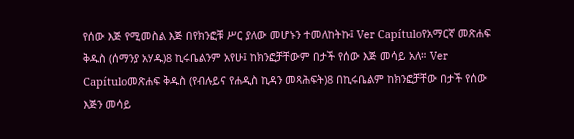የሰው እጅ የሚመስል እጅ በየክንፎቹ ሥር ያለው መሆኑን ተመለከትኩ፤ Ver Capítuloየአማርኛ መጽሐፍ ቅዱስ (ሰማንያ አሃዱ)8 ኪሩቤልንም አየሁ፤ ከክንፎቻቸውም በታች የሰው እጅ መሳይ አለ። Ver Capítuloመጽሐፍ ቅዱስ (የብሉይና የሐዲስ ኪዳን መጻሕፍት)8 በኪሩቤልም ከክንፎቻቸው በታች የሰው እጅን መሳይ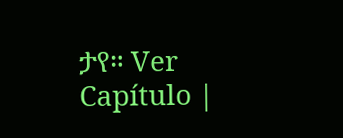ታየ። Ver Capítulo |